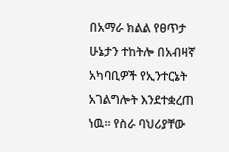በአማራ ክልል የፀጥታ ሁኔታን ተከትሎ በአብዛኛ አካባቢዎች የኢንተርኔት አገልግሎት እንደተቋረጠ ነዉ። የስራ ባህሪያቸው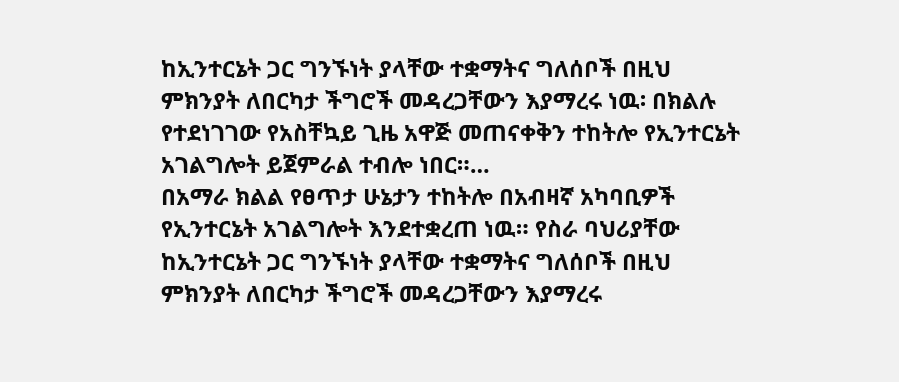ከኢንተርኔት ጋር ግንኙነት ያላቸው ተቋማትና ግለሰቦች በዚህ ምክንያት ለበርካታ ችግሮች መዳረጋቸውን እያማረሩ ነዉ፡ በክልሉ የተደነገገው የአስቸኳይ ጊዜ አዋጅ መጠናቀቅን ተከትሎ የኢንተርኔት አገልግሎት ይጀምራል ተብሎ ነበር።…
በአማራ ክልል የፀጥታ ሁኔታን ተከትሎ በአብዛኛ አካባቢዎች የኢንተርኔት አገልግሎት እንደተቋረጠ ነዉ። የስራ ባህሪያቸው ከኢንተርኔት ጋር ግንኙነት ያላቸው ተቋማትና ግለሰቦች በዚህ ምክንያት ለበርካታ ችግሮች መዳረጋቸውን እያማረሩ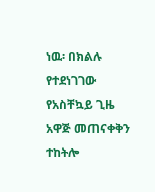ነዉ፡ በክልሉ የተደነገገው የአስቸኳይ ጊዜ አዋጅ መጠናቀቅን ተከትሎ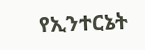የኢንተርኔት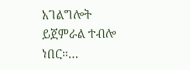አገልግሎት ይጀምራል ተብሎ ነበር።…